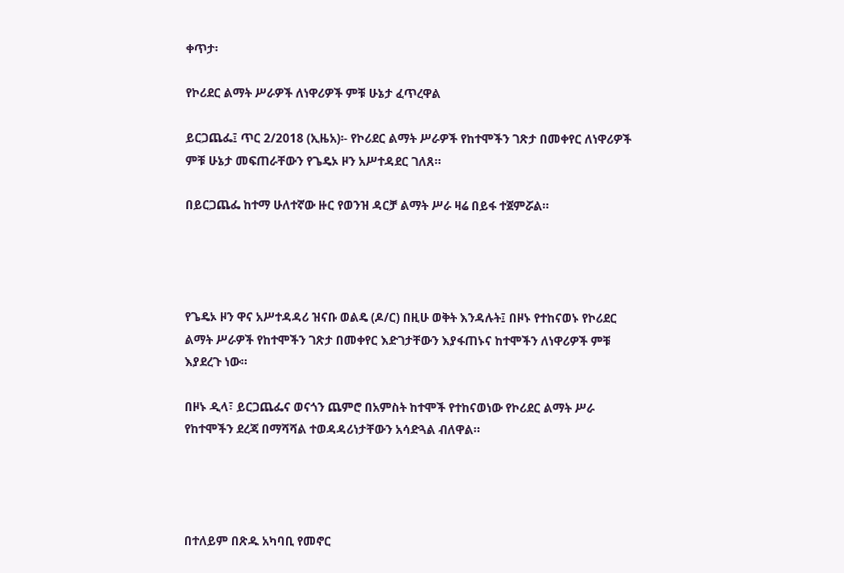ቀጥታ፡

የኮሪደር ልማት ሥራዎች ለነዋሪዎች ምቹ ሁኔታ ፈጥረዋል

ይርጋጨፌ፤ ጥር 2/2018 (ኢዜአ)፡- የኮሪደር ልማት ሥራዎች የከተሞችን ገጽታ በመቀየር ለነዋሪዎች ምቹ ሁኔታ መፍጠራቸውን የጌዴኦ ዞን አሥተዳደር ገለጸ።

በይርጋጨፌ ከተማ ሁለተኛው ዙር የወንዝ ዳርቻ ልማት ሥራ ዛሬ በይፋ ተጀምሯል።




የጌዴኦ ዞን ዋና አሥተዳዳሪ ዝናቡ ወልዴ (ዶ/ር) በዚሁ ወቅት እንዳሉት፤ በዞኑ የተከናወኑ የኮሪደር ልማት ሥራዎች የከተሞችን ገጽታ በመቀየር እድገታቸውን እያፋጠኑና ከተሞችን ለነዋሪዎች ምቹ እያደረጉ ነው።

በዞኑ ዲላ፣ ይርጋጨፌና ወናጎን ጨምሮ በአምስት ከተሞች የተከናወነው የኮሪደር ልማት ሥራ የከተሞችን ደረጃ በማሻሻል ተወዳዳሪነታቸውን አሳድጓል ብለዋል።




በተለይም በጽዱ አካባቢ የመኖር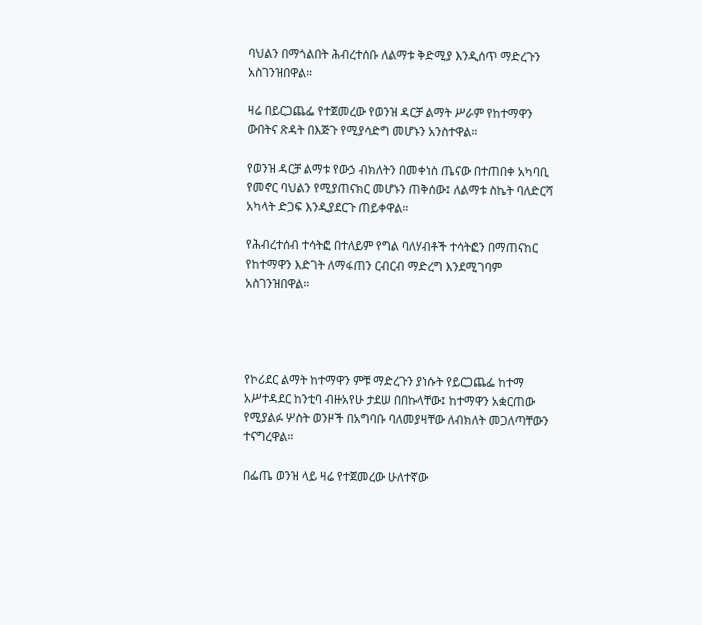ባህልን በማጎልበት ሕብረተሰቡ ለልማቱ ቅድሚያ እንዲሰጥ ማድረጉን አስገንዝበዋል።

ዛሬ በይርጋጨፌ የተጀመረው የወንዝ ዳርቻ ልማት ሥራም የከተማዋን ውበትና ጽዳት በእጅጉ የሚያሳድግ መሆኑን አንስተዋል።

የወንዝ ዳርቻ ልማቱ የውኃ ብክለትን በመቀነስ ጤናው በተጠበቀ አካባቢ የመኖር ባህልን የሚያጠናክር መሆኑን ጠቅሰው፤ ለልማቱ ስኬት ባለድርሻ አካላት ድጋፍ እንዲያደርጉ ጠይቀዋል።

የሕብረተሰብ ተሳትፎ በተለይም የግል ባለሃብቶች ተሳትፎን በማጠናከር የከተማዋን እድገት ለማፋጠን ርብርብ ማድረግ እንደሚገባም አስገንዝበዋል።




የኮሪደር ልማት ከተማዋን ምቹ ማድረጉን ያነሱት የይርጋጨፌ ከተማ አሥተዳደር ከንቲባ ብዙአየሁ ታደሠ በበኩላቸው፤ ከተማዋን አቋርጠው የሚያልፉ ሦስት ወንዞች በአግባቡ ባለመያዛቸው ለብክለት መጋለጣቸውን ተናግረዋል።

በፌጤ ወንዝ ላይ ዛሬ የተጀመረው ሁለተኛው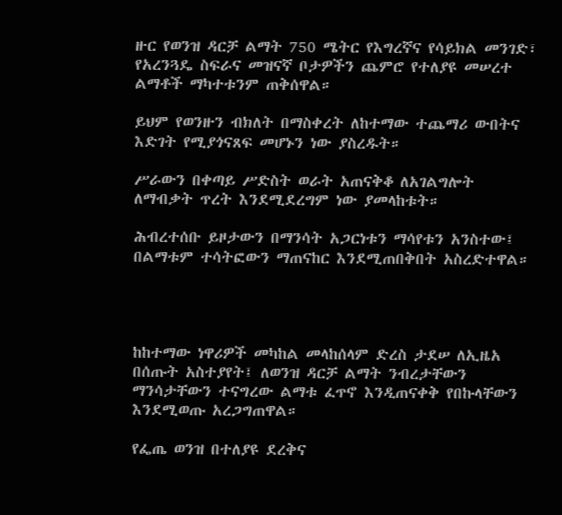ዙር የወንዝ ዳርቻ ልማት 750 ሜትር የእግረኛና የሳይክል መንገድ፣ የአረንጓዴ ስፍራና መዝናኛ ቦታዎችን ጨምሮ የተለያዩ መሠረተ ልማቶች ማካተቱንም ጠቅሰዋል።

ይህም የወንዙን ብክለት በማስቀረት ለከተማው ተጨማሪ ውበትና እድገት የሚያጎናጸፍ መሆኑን ነው ያስረዱት።

ሥራውን በቀጣይ ሥድስት ወራት አጠናቅቆ ለአገልግሎት ለማብቃት ጥረት እንደሚደረግም ነው ያመላከቱት።

ሕብረተሰቡ ይዞታውን በማንሳት አጋርነቱን ማሳየቱን አንስተው፤ በልማቱም ተሳትፎውን ማጠናከር እንደሚጠበቅበት አስረድተዋል።




ከከተማው ነዋሪዎች መካከል መላከሰላም ድረስ ታደሠ ለኢዜአ በሰጡት አስተያየት፤ ለወንዝ ዳርቻ ልማት ንብረታቸውን ማንሳታቸውን ተናግረው ልማቱ ፈጥኖ እንዲጠናቀቅ የበኩላቸውን እንደሚወጡ አረጋግጠዋል።

የፌጤ ወንዝ በተለያዩ ደረቅና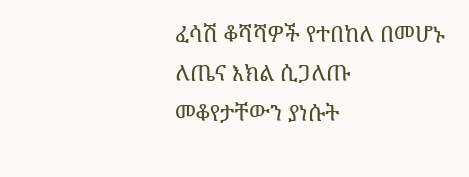ፈሳሽ ቆሻሻዎች የተበከለ በመሆኑ ለጤና እክል ሲጋለጡ መቆየታቸውን ያነሱት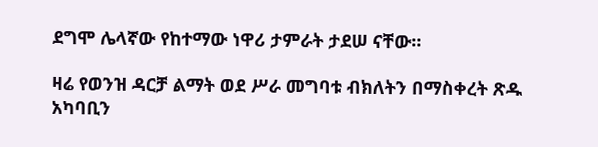ደግሞ ሌላኛው የከተማው ነዋሪ ታምራት ታደሠ ናቸው።

ዛሬ የወንዝ ዳርቻ ልማት ወደ ሥራ መግባቱ ብክለትን በማስቀረት ጽዱ አካባቢን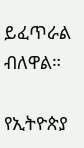ይፈጥራል ብለዋል።

የኢትዮጵያ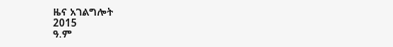ዜና አገልግሎት
2015
ዓ.ም